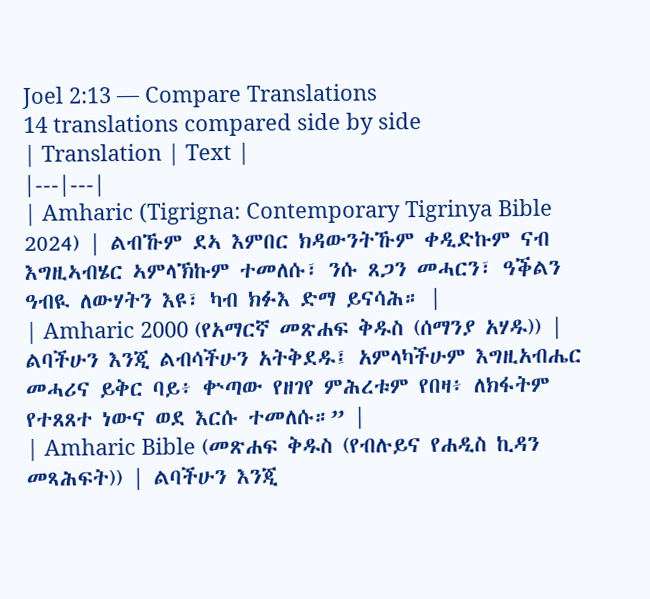Joel 2:13 — Compare Translations
14 translations compared side by side
| Translation | Text |
|---|---|
| Amharic (Tigrigna: Contemporary Tigrinya Bible 2024) | ልብኹም ደኣ እምበር ክዳውንትኹም ቀዲድኩም ናብ እግዚኣብሄር ኣምላኽኩም ተመለሱ፣ ንሱ ጸጋን መሓርን፣ ዓቕልን ዓብዪ ለውሃትን እዩ፣ ካብ ክፉእ ድማ ይናሳሕ። |
| Amharic 2000 (የአማርኛ መጽሐፍ ቅዱስ (ሰማንያ አሃዱ)) | ልባችሁን እንጂ ልብሳችሁን አትቅደዱ፤ አምላካችሁም እግዚአብሔር መሓሪና ይቅር ባይ፥ ቍጣው የዘገየ ምሕረቱም የበዛ፥ ለክፋትም የተጸጸተ ነውና ወደ እርሱ ተመለሱ።” |
| Amharic Bible (መጽሐፍ ቅዱስ (የብሉይና የሐዲስ ኪዳን መጻሕፍት)) | ልባችሁን እንጂ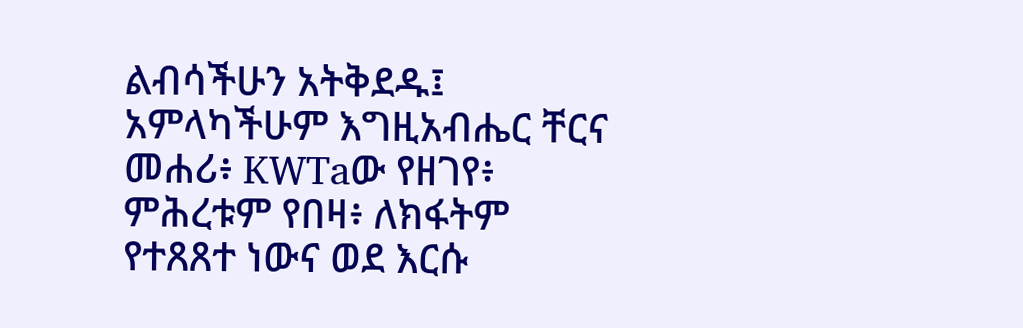ልብሳችሁን አትቅደዱ፤ አምላካችሁም እግዚአብሔር ቸርና መሐሪ፥ KWTaው የዘገየ፥ ምሕረቱም የበዛ፥ ለክፋትም የተጸጸተ ነውና ወደ እርሱ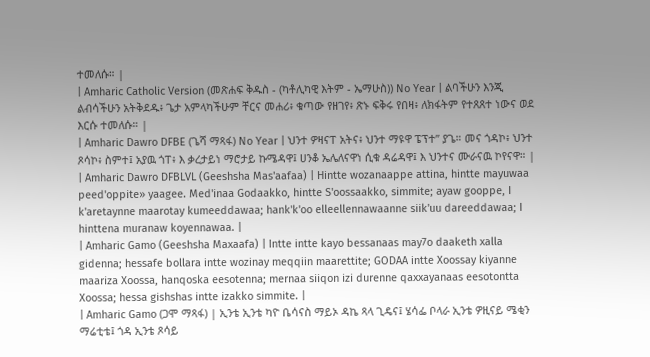ተመለሱ። |
| Amharic Catholic Version (መጽሐፍ ቅዱስ - (ካቶሊካዊ እትም - ኤማሁስ)) No Year | ልባችሁን እንጂ ልብሳችሁን አትቅደዱ፥ ጌታ አምላካችሁም ቸርና መሐሪ፥ ቁጣው የዘገየ፥ ጽኑ ፍቅሩ የበዛ፥ ለክፋትም የተጸጸተ ነውና ወደ እርሱ ተመለሱ። |
| Amharic Dawro DFBE (ጌሻ ማጻፋ) No Year | ህንተ ዎዛናፐ አትና፥ ህንተ ማዩዋ ፔፕተ” ያጌ። መና ጎዳኮ፥ ህንተ ጾሳኮ፥ ስምተ፤ አያዉ ጎፐ፥ እ ቃረታይነ ማሮታይ ኩሜዳዋ፤ ሀንቆ ኤሌለናዋነ ሲቁ ዳሬዳዋ፤ እ ህንተና ሙራናዉ ኮየናዋ። |
| Amharic Dawro DFBLVL (Geeshsha Mas'aafaa) | Hintte wozanaappe attina, hintte mayuwaa peed'oppite» yaagee. Med'inaa Godaakko, hintte S'oossaakko, simmite; ayaw gooppe, I k'aretaynne maarotay kumeeddawaa; hank'k'oo elleellennawaanne siik'uu dareeddawaa; I hinttena muranaw koyennawaa. |
| Amharic Gamo (Geeshsha Maxaafa) | Intte intte kayo bessanaas may7o daaketh xalla gidenna; hessafe bollara intte wozinay meqqiin maarettite; GODAA intte Xoossay kiyanne maariza Xoossa, hanqoska eesotenna; mernaa siiqon izi durenne qaxxayanaas eesotontta Xoossa; hessa gishshas intte izakko simmite. |
| Amharic Gamo (ጋሞ ማጻፋ) | ኢንቴ ኢንቴ ካዮ ቤሳናስ ማይኦ ዳኬ ጻላ ጊዴና፤ ሄሳፌ ቦላራ ኢንቴ ዎዚናይ ሜቂን ማሬቲቴ፤ ጎዳ ኢንቴ ጾሳይ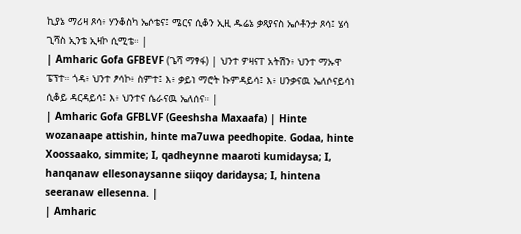ኪያኔ ማሪዛ ጾሳ፥ ሃንቆስካ ኤሶቴና፤ ሜርና ሲቆን ኢዚ ዱሬኔ ቃጻያናስ ኤሶቶንታ ጾሳ፤ ሄሳ ጊሻስ ኢንቴ ኢዛኮ ሲሚቴ። |
| Amharic Gofa GFBEVF (ጌሻ ማፃፋ) | ህንተ ዎዛናፐ አትሽን፥ ህንተ ማኡዋ ፔፕተ። ጎዳ፥ ህንተ ፆሳኮ፥ ስምተ፤ እ፥ ቃይነ ማሮት ኩምዳይሳ፤ እ፥ ሀንቃናዉ ኤለሶናይሳነ ሲቆይ ዳርዳይሳ፤ እ፥ ህንተና ሴራናዉ ኤለሰና። |
| Amharic Gofa GFBLVF (Geeshsha Maxaafa) | Hinte wozanaape attishin, hinte ma7uwa peedhopite. Godaa, hinte Xoossaako, simmite; I, qadheynne maaroti kumidaysa; I, hanqanaw ellesonaysanne siiqoy daridaysa; I, hintena seeranaw ellesenna. |
| Amharic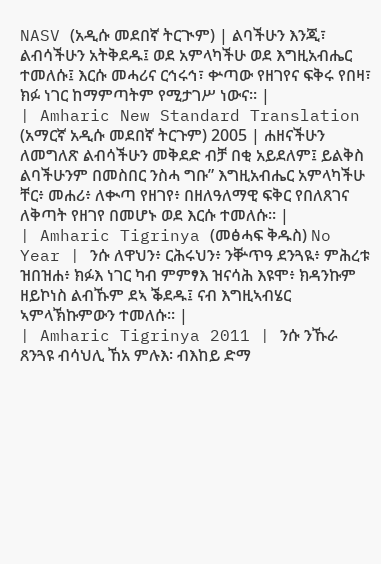NASV (አዲሱ መደበኛ ትርጒም) | ልባችሁን እንጂ፣ ልብሳችሁን አትቅደዱ፤ ወደ አምላካችሁ ወደ እግዚአብሔር ተመለሱ፤ እርሱ መሓሪና ርኅሩኅ፣ ቍጣው የዘገየና ፍቅሩ የበዛ፣ ክፉ ነገር ከማምጣትም የሚታገሥ ነውና። |
| Amharic New Standard Translation (አማርኛ አዲሱ መደበኛ ትርጉም) 2005 | ሐዘናችሁን ለመግለጽ ልብሳችሁን መቅደድ ብቻ በቂ አይደለም፤ ይልቅስ ልባችሁንም በመስበር ንስሓ ግቡ” እግዚአብሔር አምላካችሁ ቸር፥ መሐሪ፥ ለቊጣ የዘገየ፥ በዘለዓለማዊ ፍቅር የበለጸገና ለቅጣት የዘገየ በመሆኑ ወደ እርሱ ተመለሱ። |
| Amharic Tigrinya (መፅሓፍ ቅዱስ) No Year | ንሱ ለዋህን፥ ርሕሩህን፥ ንቝጥዓ ደንጓዪ፥ ምሕረቱ ዝበዝሐ፥ ክፉእ ነገር ካብ ምምፃእ ዝናሳሕ እዩሞ፥ ክዳንኩም ዘይኮነስ ልብኹም ደኣ ቕደዱ፤ ናብ እግዚኣብሄር ኣምላኽኩምውን ተመለሱ። |
| Amharic Tigrinya 2011 | ንሱ ንኹራ ጸንጓዩ ብሳህሊ ኸአ ምሉእ፡ ብእከይ ድማ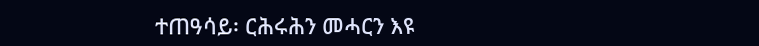ተጠዓሳይ፡ ርሕሩሕን መሓርን እዩ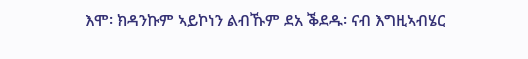እሞ፡ ክዳንኩም ኣይኮነን ልብኹም ደአ ቕደዱ፡ ናብ እግዚኣብሄር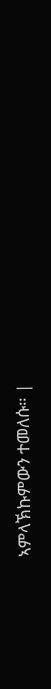ኣምላኽኩምውን ተመለሱ። |